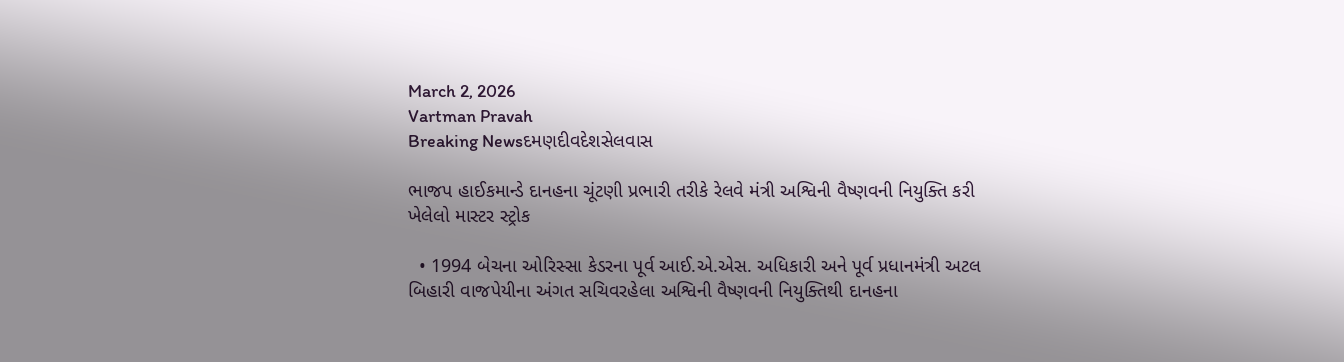March 2, 2026
Vartman Pravah
Breaking Newsદમણદીવદેશસેલવાસ

ભાજપ હાઈકમાન્‍ડે દાનહના ચૂંટણી પ્રભારી તરીકે રેલવે મંત્રી અશ્વિની વૈષ્‍ણવની નિયુક્‍તિ કરી ખેલેલો માસ્‍ટર સ્‍ટ્રોક

  • 1994 બેચના ઓરિસ્‍સા કેડરના પૂર્વ આઈ.એ.એસ. અધિકારી અને પૂર્વ પ્રધાનમંત્રી અટલ બિહારી વાજપેયીના અંગત સચિવરહેલા અશ્વિની વૈષ્‍ણવની નિયુક્‍તિથી દાનહના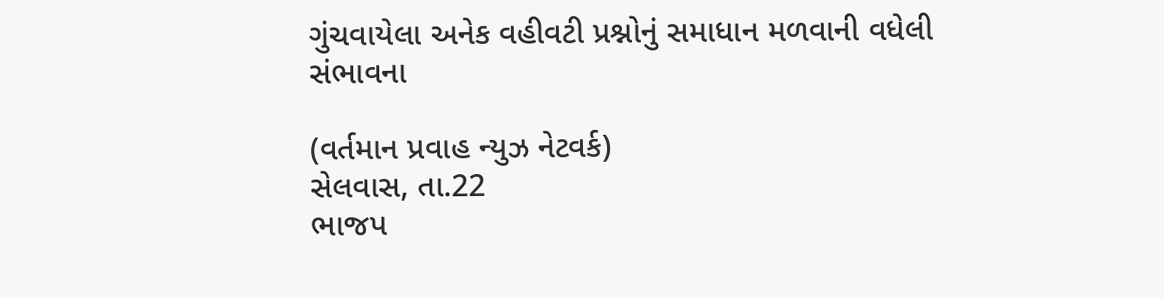ગુંચવાયેલા અનેક વહીવટી પ્રશ્નોનું સમાધાન મળવાની વધેલી સંભાવના

(વર્તમાન પ્રવાહ ન્‍યુઝ નેટવર્ક)
સેલવાસ, તા.22
ભાજપ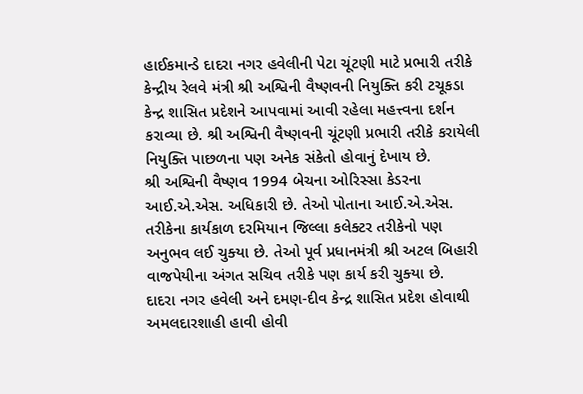હાઈકમાન્‍ડે દાદરા નગર હવેલીની પેટા ચૂંટણી માટે પ્રભારી તરીકે કેન્‍દ્રીય રેલવે મંત્રી શ્રી અશ્વિની વૈષ્‍ણવની નિયુક્‍તિ કરી ટચૂકડા કેન્‍દ્ર શાસિત પ્રદેશને આપવામાં આવી રહેલા મહત્ત્વના દર્શન કરાવ્‍યા છે. શ્રી અશ્વિની વૈષ્‍ણવની ચૂંટણી પ્રભારી તરીકે કરાયેલી નિયુક્‍તિ પાછળના પણ અનેક સંકેતો હોવાનું દેખાય છે.
શ્રી અશ્વિની વૈષ્‍ણવ 1994 બેચના ઓરિસ્‍સા કેડરના આઈ.એ.એસ. અધિકારી છે. તેઓ પોતાના આઈ.એ.એસ. તરીકેના કાર્યકાળ દરમિયાન જિલ્લા કલેક્‍ટર તરીકેનો પણ અનુભવ લઈ ચુક્‍યા છે. તેઓ પૂર્વ પ્રધાનમંત્રી શ્રી અટલ બિહારી વાજપેયીના અંગત સચિવ તરીકે પણ કાર્ય કરી ચુક્‍યા છે.
દાદરા નગર હવેલી અને દમણ-દીવ કેન્‍દ્ર શાસિત પ્રદેશ હોવાથી અમલદારશાહી હાવી હોવી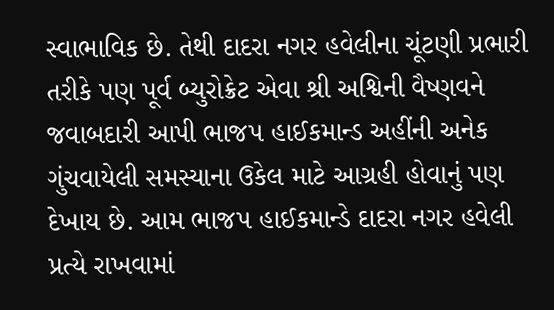સ્‍વાભાવિક છે. તેથી દાદરા નગર હવેલીના ચૂંટણી પ્રભારી તરીકે પણ પૂર્વ બ્‍યુરોક્રેટ એવા શ્રી અશ્વિની વૈષ્‍ણવને જવાબદારી આપી ભાજપ હાઈકમાન્‍ડ અહીંની અનેક ગુંચવાયેલી સમસ્‍યાના ઉકેલ માટે આગ્રહી હોવાનું પણ દેખાય છે. આમ ભાજપ હાઈકમાન્‍ડે દાદરા નગર હવેલી પ્રત્‍યે રાખવામાં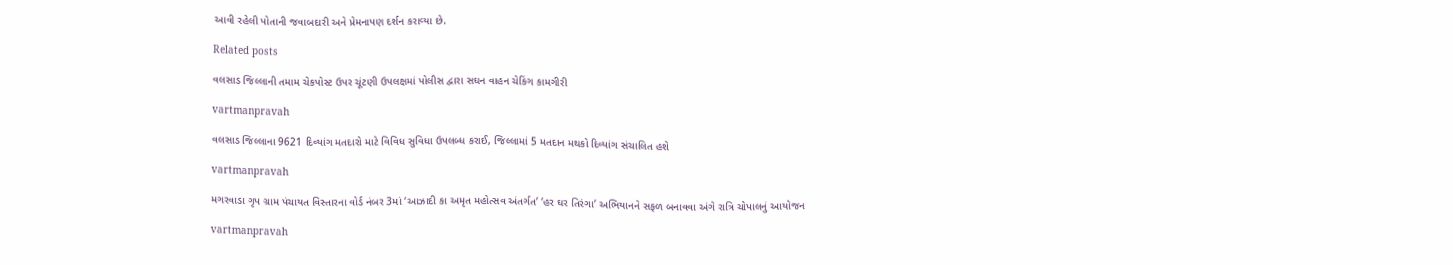આવી રહેલી પોતાની જવાબદારી અને પ્રેમનાપણ દર્શન કરાવ્‍યા છે.

Related posts

વલસાડ જિલ્લાની તમામ ચેકપોસ્‍ટ ઉપર ચૂંટણી ઉપલક્ષમાં પોલીસ દ્વારા સઘન વાહન ચેકિંગ કામગીરી

vartmanpravah

વલસાડ જિલ્લાના 9621 દિવ્યાંગ મતદારો માટે વિવિધ સુવિધા ઉપલબ્ધ કરાઈ, જિલ્લામાં 5 મતદાન મથકો દિવ્યાંગ સંચાલિત હશે

vartmanpravah

મગરવાડા ગૃપ ગ્રામ પંચાયત વિસ્‍તારના વોર્ડ નંબર 3માં ‘આઝાદી કા અમૃત મહોત્‍સવ અંતર્ગત’ ‘હર ઘર તિરંગા’ અભિયાનને સફળ બનાવવા અંગે રાત્રિ ચોપાલનું આયોજન

vartmanpravah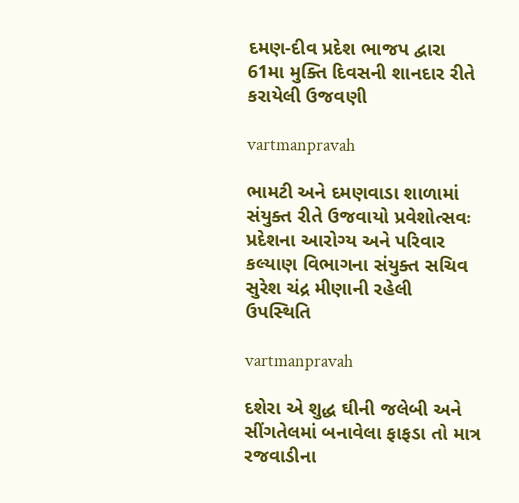દમણ-દીવ પ્રદેશ ભાજપ દ્વારા 61મા મુક્‍તિ દિવસની શાનદાર રીતે કરાયેલી ઉજવણી

vartmanpravah

ભામટી અને દમણવાડા શાળામાં સંયુક્‍ત રીતે ઉજવાયો પ્રવેશોત્‍સવઃ પ્રદેશના આરોગ્‍ય અને પરિવાર કલ્‍યાણ વિભાગના સંયુક્‍ત સચિવ સુરેશ ચંદ્ર મીણાની રહેલી ઉપસ્‍થિતિ

vartmanpravah

દશેરા એ શુદ્ધ ઘીની જલેબી અને સીંગતેલમાં બનાવેલા ફાફડા તો માત્ર રજવાડીના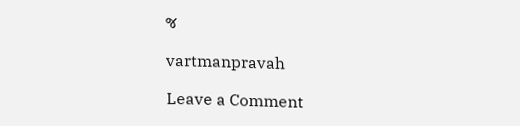જ

vartmanpravah

Leave a Comment